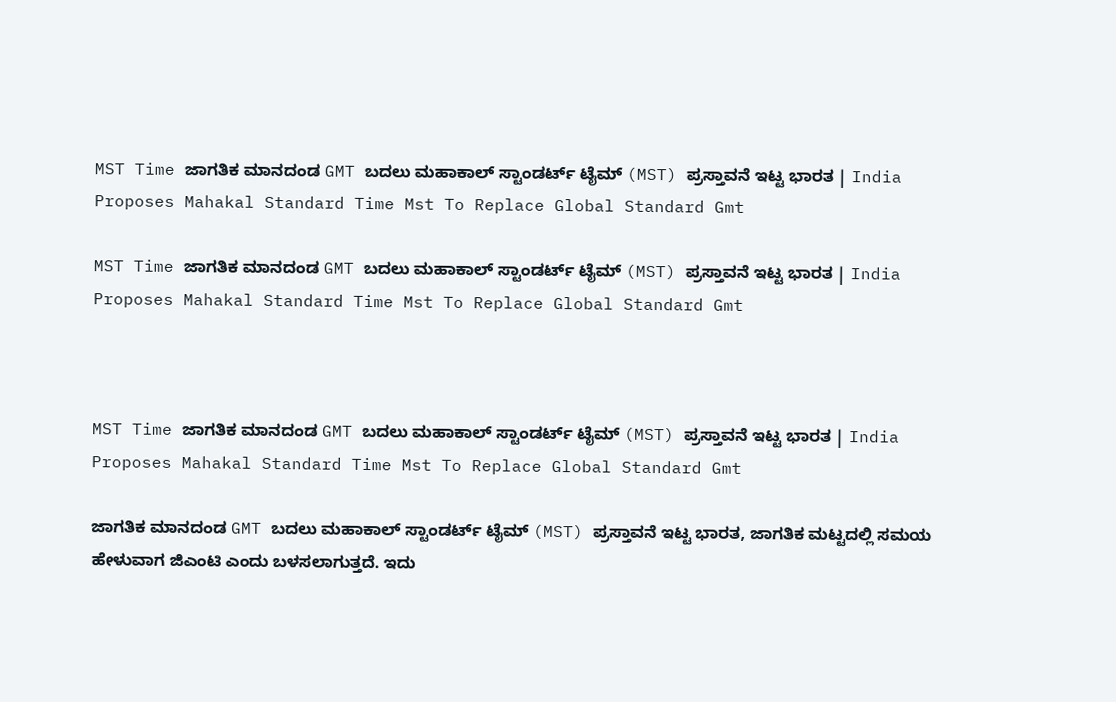MST Time ಜಾಗತಿಕ ಮಾನದಂಡ GMT ಬದಲು ಮಹಾಕಾಲ್ ಸ್ಟಾಂಡರ್ಟ್ ಟೈಮ್ (MST) ಪ್ರಸ್ತಾವನೆ ಇಟ್ಟ ಭಾರತ | India Proposes Mahakal Standard Time Mst To Replace Global Standard Gmt

MST Time ಜಾಗತಿಕ ಮಾನದಂಡ GMT ಬದಲು ಮಹಾಕಾಲ್ ಸ್ಟಾಂಡರ್ಟ್ ಟೈಮ್ (MST) ಪ್ರಸ್ತಾವನೆ ಇಟ್ಟ ಭಾರತ | India Proposes Mahakal Standard Time Mst To Replace Global Standard Gmt



MST Time ಜಾಗತಿಕ ಮಾನದಂಡ GMT ಬದಲು ಮಹಾಕಾಲ್ ಸ್ಟಾಂಡರ್ಟ್ ಟೈಮ್ (MST) ಪ್ರಸ್ತಾವನೆ ಇಟ್ಟ ಭಾರತ | India Proposes Mahakal Standard Time Mst To Replace Global Standard Gmt

ಜಾಗತಿಕ ಮಾನದಂಡ GMT ಬದಲು ಮಹಾಕಾಲ್ ಸ್ಟಾಂಡರ್ಟ್ ಟೈಮ್ (MST) ಪ್ರಸ್ತಾವನೆ ಇಟ್ಟ ಭಾರತ, ಜಾಗತಿಕ ಮಟ್ಟದಲ್ಲಿ ಸಮಯ ಹೇಳುವಾಗ ಜಿಎಂಟಿ ಎಂದು ಬಳಸಲಾಗುತ್ತದೆ. ಇದು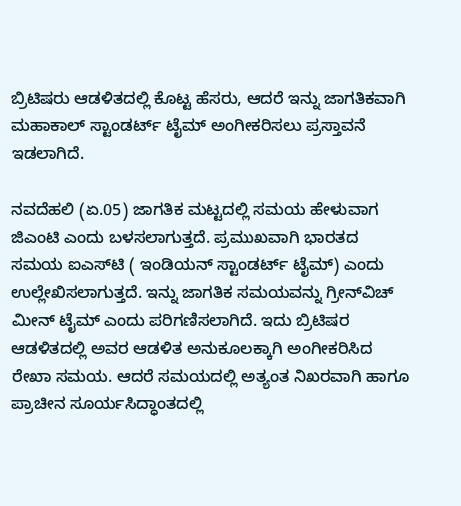ಬ್ರಿಟಿಷರು ಆಡಳಿತದಲ್ಲಿ ಕೊಟ್ಟ ಹೆಸರು, ಆದರೆ ಇನ್ನು ಜಾಗತಿಕವಾಗಿ ಮಹಾಕಾಲ್ ಸ್ಟಾಂಡರ್ಟ್ ಟೈಮ್ ಅಂಗೀಕರಿಸಲು ಪ್ರಸ್ತಾವನೆ ಇಡಲಾಗಿದೆ.

ನವದೆಹಲಿ (ಏ.05) ಜಾಗತಿಕ ಮಟ್ಟದಲ್ಲಿ ಸಮಯ ಹೇಳುವಾಗ ಜಿಎಂಟಿ ಎಂದು ಬಳಸಲಾಗುತ್ತದೆ. ಪ್ರಮುಖವಾಗಿ ಭಾರತದ ಸಮಯ ಐಎಸ್‌ಟಿ ( ಇಂಡಿಯನ್ ಸ್ಟಾಂಡರ್ಟ್ ಟೈಮ್) ಎಂದು ಉಲ್ಲೇಖಿಸಲಾಗುತ್ತದೆ. ಇನ್ನು ಜಾಗತಿಕ ಸಮಯವನ್ನು ಗ್ರೀನ್‌ವಿಚ್ ಮೀನ್ ಟೈಮ್ ಎಂದು ಪರಿಗಣಿಸಲಾಗಿದೆ. ಇದು ಬ್ರಿಟಿಷರ ಆಡಳಿತದಲ್ಲಿ ಅವರ ಆಡಳಿತ ಅನುಕೂಲಕ್ಕಾಗಿ ಅಂಗೀಕರಿಸಿದ ರೇಖಾ ಸಮಯ. ಆದರೆ ಸಮಯದಲ್ಲಿ ಅತ್ಯಂತ ನಿಖರವಾಗಿ ಹಾಗೂ ಪ್ರಾಚೀನ ಸೂರ್ಯಸಿದ್ಧಾಂತದಲ್ಲಿ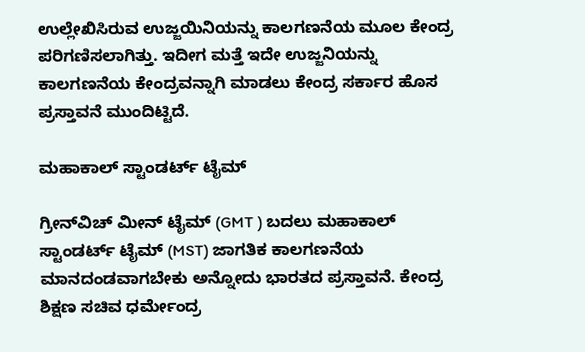ಉಲ್ಲೇಖಿಸಿರುವ ಉಜ್ಜಯಿನಿಯನ್ನು ಕಾಲಗಣನೆಯ ಮೂಲ ಕೇಂದ್ರ ಪರಿಗಣಿಸಲಾಗಿತ್ತು. ಇದೀಗ ಮತ್ತೆ ಇದೇ ಉಜ್ಜನಿಯನ್ನು ಕಾಲಗಣನೆಯ ಕೇಂದ್ರವನ್ನಾಗಿ ಮಾಡಲು ಕೇಂದ್ರ ಸರ್ಕಾರ ಹೊಸ ಪ್ರಸ್ತಾವನೆ ಮುಂದಿಟ್ಟಿದೆ.

ಮಹಾಕಾಲ್ ಸ್ಟಾಂಡರ್ಟ್ ಟೈಮ್

ಗ್ರೀನ್‌ವಿಚ್ ಮೀನ್ ಟೈಮ್ (GMT ) ಬದಲು ಮಹಾಕಾಲ್ ಸ್ಟಾಂಡರ್ಟ್ ಟೈಮ್ (MST) ಜಾಗತಿಕ ಕಾಲಗಣನೆಯ ಮಾನದಂಡವಾಗಬೇಕು ಅನ್ನೋದು ಭಾರತದ ಪ್ರಸ್ತಾವನೆ. ಕೇಂದ್ರ ಶಿಕ್ಷಣ ಸಚಿವ ಧರ್ಮೇಂದ್ರ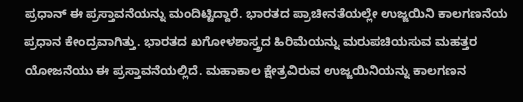ಪ್ರಧಾನ್ ಈ ಪ್ರಸ್ತಾವನೆಯನ್ನು ಮಂದಿಟ್ಟಿದ್ದಾರೆ. ಭಾರತದ ಪ್ರಾಚೀನತೆಯಲ್ಲೇ ಉಜ್ಜಯಿನಿ ಕಾಲಗಣನೆಯ ಪ್ರಧಾನ ಕೇಂದ್ರವಾಗಿತ್ತು. ಭಾರತದ ಖಗೋಳಶಾಸ್ತ್ರದ ಹಿರಿಮೆಯನ್ನು ಮರುಪಚಿಯಸುವ ಮಹತ್ತರ ಯೋಜನೆಯು ಈ ಪ್ರಸ್ತಾವನೆಯಲ್ಲಿದೆ. ಮಹಾಕಾಲ ಕ್ಷೇತ್ರವಿರುವ ಉಜ್ಜಯಿನಿಯನ್ನು ಕಾಲಗಣನ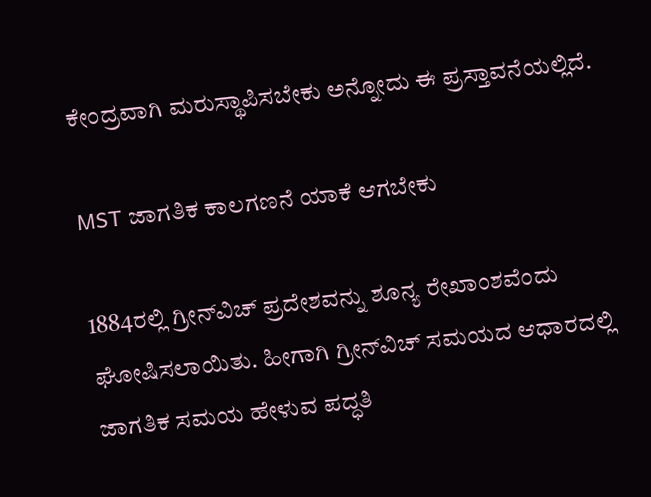ಕೇಂದ್ರವಾಗಿ ಮರುಸ್ಥಾಪಿಸಬೇಕು ಅನ್ನೋದು ಈ ಪ್ರಸ್ತಾವನೆಯಲ್ಲಿದೆ.

MST ಜಾಗತಿಕ ಕಾಲಗಣನೆ ಯಾಕೆ ಆಗಬೇಕು

1884ರಲ್ಲಿ ಗ್ರೀನ್‌ವಿಚ್ ಪ್ರದೇಶವನ್ನು ಶೂನ್ಯ ರೇಖಾಂಶವೆಂದು ಘೋಷಿಸಲಾಯಿತು. ಹೀಗಾಗಿ ಗ್ರೀನ್‌ವಿಚ್ ಸಮಯದ ಆಧಾರದಲ್ಲಿ ಜಾಗತಿಕ ಸಮಯ ಹೇಳುವ ಪದ್ಧತಿ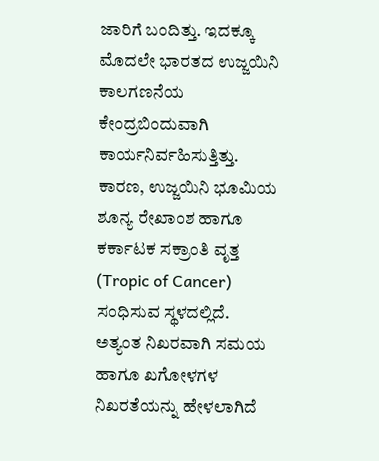ಜಾರಿಗೆ ಬಂದಿತ್ತು. ಇದಕ್ಕೂ ಮೊದಲೇ ಭಾರತದ ಉಜ್ಜಯಿನಿ ಕಾಲಗಣನೆಯ ಕೇಂದ್ರಬಿಂದುವಾಗಿ ಕಾರ್ಯನಿರ್ವಹಿಸುತ್ತಿತ್ತು. ಕಾರಣ, ಉಜ್ಜಯಿನಿ ಭೂಮಿಯ ಶೂನ್ಯ ರೇಖಾಂಶ ಹಾಗೂ ಕರ್ಕಾಟಕ ಸಕ್ರಾಂತಿ ವೃತ್ತ (Tropic of Cancer) ಸಂಧಿಸುವ ಸ್ಥಳದಲ್ಲಿದೆ. ಅತ್ಯಂತ ನಿಖರವಾಗಿ ಸಮಯ ಹಾಗೂ ಖಗೋಳಗಳ ನಿಖರತೆಯನ್ನು ಹೇಳಲಾಗಿದೆ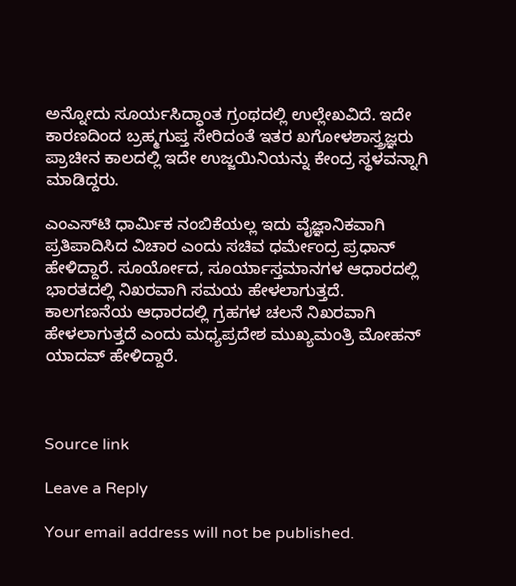ಅನ್ನೋದು ಸೂರ್ಯಸಿದ್ಧಾಂತ ಗ್ರಂಥದಲ್ಲಿ ಉಲ್ಲೇಖವಿದೆ. ಇದೇ ಕಾರಣದಿಂದ ಬ್ರಹ್ಮಗುಪ್ತ ಸೇರಿದಂತೆ ಇತರ ಖಗೋಳಶಾಸ್ತ್ರಜ್ಞರು ಪ್ರಾಚೀನ ಕಾಲದಲ್ಲಿ ಇದೇ ಉಜ್ಜಯಿನಿಯನ್ನು ಕೇಂದ್ರ ಸ್ಥಳವನ್ನಾಗಿ ಮಾಡಿದ್ದರು.

ಎಂಎಸ್‌ಟಿ ಧಾರ್ಮಿಕ ನಂಬಿಕೆಯಲ್ಲ ಇದು ವೈಜ್ಞಾನಿಕವಾಗಿ ಪ್ರತಿಪಾದಿಸಿದ ವಿಚಾರ ಎಂದು ಸಚಿವ ಧರ್ಮೇಂದ್ರ ಪ್ರಧಾನ್ ಹೇಳಿದ್ದಾರೆ. ಸೂರ್ಯೋದ, ಸೂರ್ಯಾಸ್ತಮಾನಗಳ ಆಧಾರದಲ್ಲಿ ಭಾರತದಲ್ಲಿ ನಿಖರವಾಗಿ ಸಮಯ ಹೇಳಲಾಗುತ್ತದೆ. ಕಾಲಗಣನೆಯ ಆಧಾರದಲ್ಲಿ ಗ್ರಹಗಳ ಚಲನೆ ನಿಖರವಾಗಿ ಹೇಳಲಾಗುತ್ತದೆ ಎಂದು ಮಧ್ಯಪ್ರದೇಶ ಮುಖ್ಯಮಂತ್ರಿ ಮೋಹನ್ ಯಾದವ್ ಹೇಳಿದ್ದಾರೆ.



Source link

Leave a Reply

Your email address will not be published.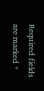Required fields are marked *